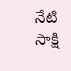నేటి సాక్షి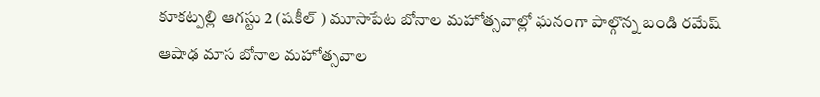కూకట్పల్లి ఆగస్టు 2 (షకీల్ ) మూసాపేట బోనాల మహోత్సవాల్లో ఘనంగా పాల్గొన్న బండి రమేష్
ఆషాఢ మాస బోనాల మహోత్సవాల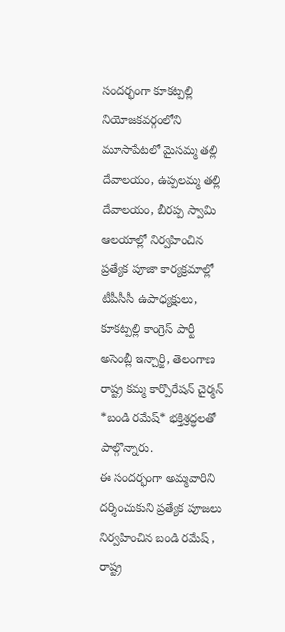సందర్భంగా కూకట్పల్లి నియోజకవర్గంలోని మూసాపేటలో మైసమ్మ తల్లి దేవాలయం, ఉప్పలమ్మ తల్లి దేవాలయం, బీరప్ప స్వామి ఆలయాల్లో నిర్వహించిన ప్రత్యేక పూజా కార్యక్రమాల్లో టీపీసీసీ ఉపాధ్యక్షులు, కూకట్పల్లి కాంగ్రెస్ పార్టీ అసెంబ్లీ ఇన్చార్జి, తెలంగాణ రాష్ట్ర కమ్మ కార్పొరేషన్ చైర్మన్ *బండి రమేష్* భక్తిశ్రద్ధలతో పాల్గొన్నారు.
ఈ సందర్భంగా అమ్మవారిని దర్శించుకుని ప్రత్యేక పూజలు నిర్వహించిన బండి రమేష్ , రాష్ట్ర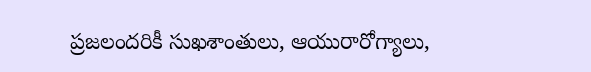ప్రజలందరికీ సుఖశాంతులు, ఆయురారోగ్యాలు,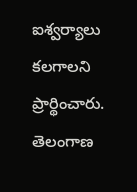ఐశ్వర్యాలు కలగాలని ప్రార్థించారు. తెలంగాణ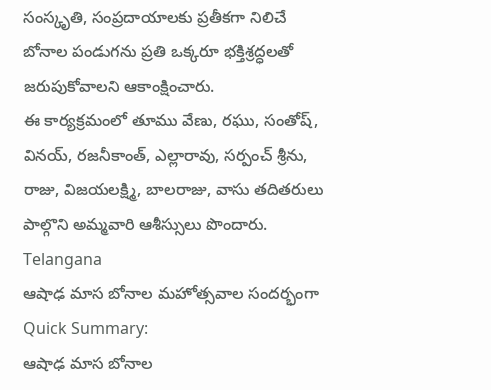సంస్కృతి, సంప్రదాయాలకు ప్రతీకగా నిలిచే బోనాల పండుగను ప్రతి ఒక్కరూ భక్తిశ్రద్ధలతో జరుపుకోవాలని ఆకాంక్షించారు.
ఈ కార్యక్రమంలో తూము వేణు, రఘు, సంతోష్, వినయ్, రజనీకాంత్, ఎల్లారావు, సర్పంచ్ శ్రీను, రాజు, విజయలక్ష్మి, బాలరాజు, వాసు తదితరులు పాల్గొని అమ్మవారి ఆశీస్సులు పొందారు.
Telangana
ఆషాఢ మాస బోనాల మహోత్సవాల సందర్భంగా
Quick Summary:
ఆషాఢ మాస బోనాల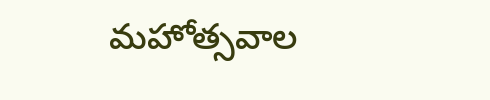మహోత్సవాల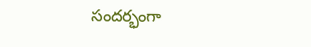సందర్భంగా